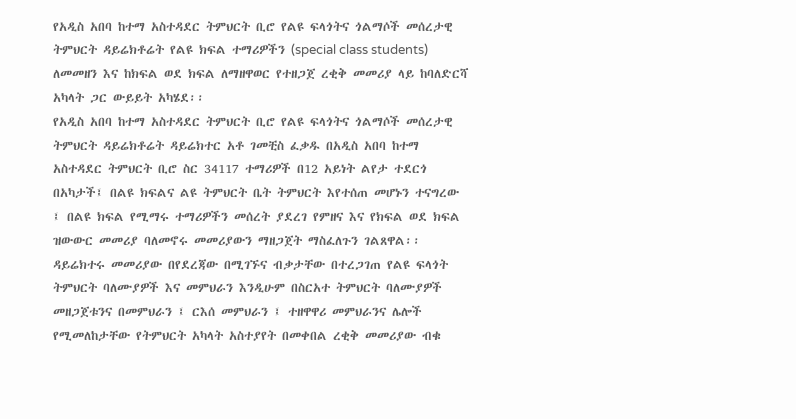የአዲስ አበባ ከተማ አስተዳደር ትምህርት ቢሮ የልዩ ፍላጎትና ጎልማሶች መሰረታዊ ትምህርት ዳይሬክቶሬት የልዩ ክፍል ተማሪዎችን (special class students) ለመመዘን እና ከክፍል ወደ ክፍል ለማዘዋወር የተዘጋጀ ረቂቅ መመሪያ ላይ ከባለድርሻ አካላት ጋር ውይይት አካሄደ፡፡
የአዲስ አበባ ከተማ አስተዳደር ትምህርት ቢሮ የልዩ ፍላጎትና ጎልማሶች መሰረታዊ ትምህርት ዳይሬክቶሬት ዳይሬክተር አቶ ገመቺስ ፈቃዱ በአዲስ አበባ ከተማ አስተዳደር ትምህርት ቢሮ ስር 34117 ተማሪዎች በ12 አይነት ልየታ ተደርጎ በአካታች፤ በልዩ ክፍልና ልዩ ትምህርት ቤት ትምህርት እየተሰጠ መሆኑን ተናግረው ፤ በልዩ ክፍል የሚማሩ ተማሪዎችን መሰረት ያደረገ የምዘና እና የክፍል ወደ ክፍል ዝውውር መመሪያ ባለመኖሩ መመሪያውን ማዘጋጀት ማስፈለጉን ገልጸዋል፡፡
ዳይሬክተሩ መመሪያው በየደረጃው በሚገኙና ብቃታቸው በተረጋገጠ የልዩ ፍላጎት ትምህርት ባለሙያዎች እና መምህራን እንዲሁም በስርአተ ትምህርት ባለሙያዎች መዘጋጀቱንና በመምህራን ፤ ርእሰ መምህራን ፤ ተዘዋዋሪ መምህራንና ሌሎች የሚመለከታቸው የትምህርት አካላት አስተያየት በመቀበል ረቂቅ መመሪያው ብቁ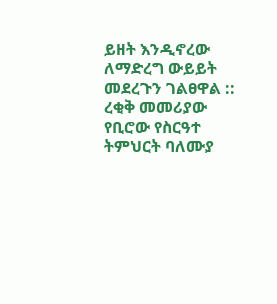ይዘት እንዲኖረው ለማድረግ ውይይት መደረጉን ገልፀዋል ::
ረቂቅ መመሪያው የቢሮው የስርዓተ ትምህርት ባለሙያ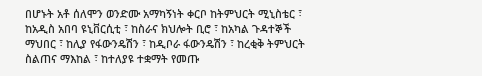በሆኑት አቶ ሰለሞን ወንድሙ አማካኝነት ቀርቦ ከትምህርት ሚኒስቴር ፣ ከአዲስ አበባ ዩኒቨርሲቲ ፣ ከስራና ክህሎት ቢሮ ፣ ከአካል ጉዳተኞች ማህበር ፣ ከሊያ የፋውንዴሽን ፣ ከዲቦራ ፋውንዴሽን ፣ ከረቂቅ ትምህርት ስልጠና ማእከል ፣ ከተለያዩ ተቋማት የመጡ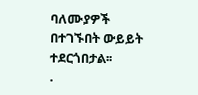ባለሙያዎች በተገኙበት ውይይት ተደርጎበታል፡፡
.